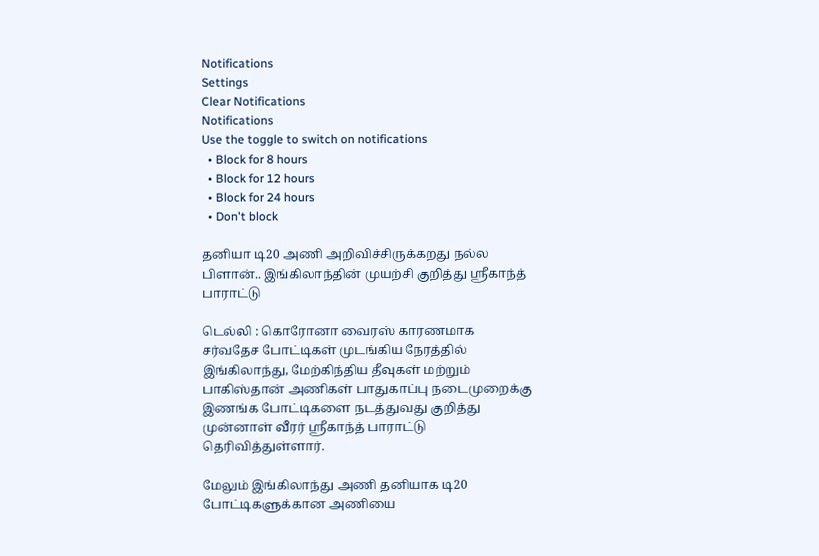Notifications
Settings
Clear Notifications
Notifications
Use the toggle to switch on notifications
  • Block for 8 hours
  • Block for 12 hours
  • Block for 24 hours
  • Don't block

தனியா டி20 அணி அறிவிச்சிருக்கறது நல்ல பிளான்.. இங்கிலாந்தின் முயற்சி குறித்து ஸ்ரீகாந்த் பாராட்டு

டெல்லி : கொரோனா வைரஸ் காரணமாக சர்வதேச போட்டிகள் முடங்கிய நேரத்தில் இங்கிலாந்து, மேற்கிந்திய தீவுகள் மற்றும் பாகிஸ்தான் அணிகள் பாதுகாப்பு நடைமுறைக்கு இணங்க போட்டிகளை நடத்துவது குறித்து முன்னாள் வீரர் ஸ்ரீகாந்த் பாராட்டு தெரிவித்துள்ளார்.

மேலும் இங்கிலாந்து அணி தனியாக டி20 போட்டிகளுக்கான அணியை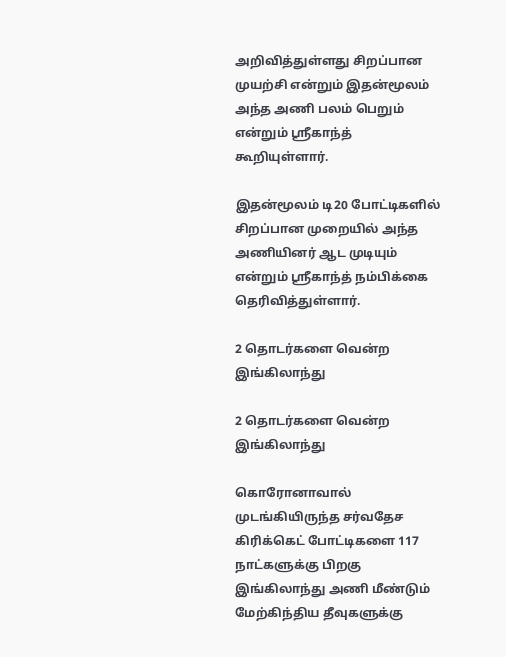அறிவித்துள்ளது சிறப்பான முயற்சி என்றும் இதன்மூலம் அந்த அணி பலம் பெறும் என்றும் ஸ்ரீகாந்த் கூறியுள்ளார்.

இதன்மூலம் டி20 போட்டிகளில் சிறப்பான முறையில் அந்த அணியினர் ஆட முடியும் என்றும் ஸ்ரீகாந்த் நம்பிக்கை தெரிவித்துள்ளார்.

2 தொடர்களை வென்ற இங்கிலாந்து

2 தொடர்களை வென்ற இங்கிலாந்து

கொரோனாவால் முடங்கியிருந்த சர்வதேச கிரிக்கெட் போட்டிகளை 117 நாட்களுக்கு பிறகு இங்கிலாந்து அணி மீண்டும் மேற்கிந்திய தீவுகளுக்கு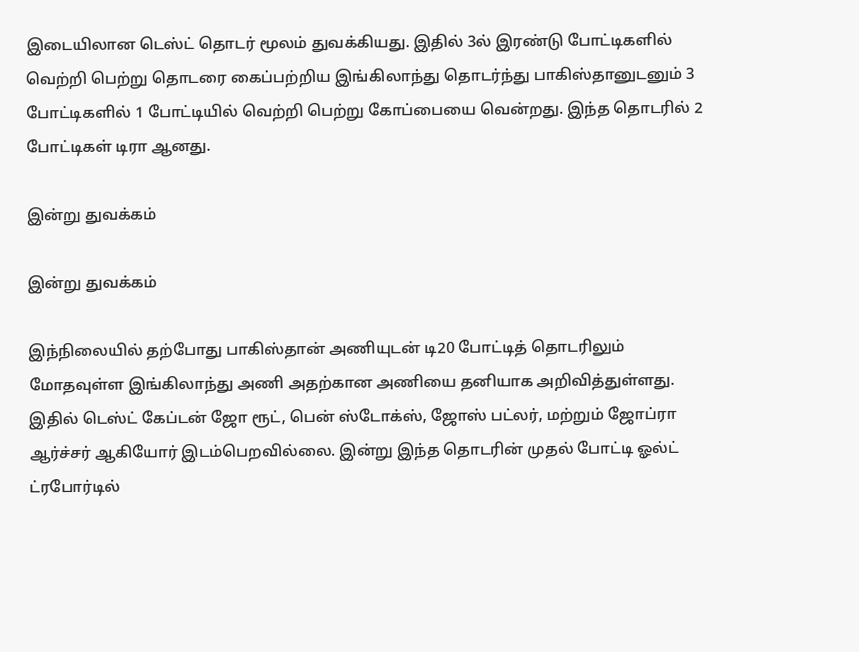இடையிலான டெஸ்ட் தொடர் மூலம் துவக்கியது. இதில் 3ல் இரண்டு போட்டிகளில் வெற்றி பெற்று தொடரை கைப்பற்றிய இங்கிலாந்து தொடர்ந்து பாகிஸ்தானுடனும் 3 போட்டிகளில் 1 போட்டியில் வெற்றி பெற்று கோப்பையை வென்றது. இந்த தொடரில் 2 போட்டிகள் டிரா ஆனது.

இன்று துவக்கம்

இன்று துவக்கம்

இந்நிலையில் தற்போது பாகிஸ்தான் அணியுடன் டி20 போட்டித் தொடரிலும் மோதவுள்ள இங்கிலாந்து அணி அதற்கான அணியை தனியாக அறிவித்துள்ளது. இதில் டெஸ்ட் கேப்டன் ஜோ ரூட், பென் ஸ்டோக்ஸ், ஜோஸ் பட்லர், மற்றும் ஜோப்ரா ஆர்ச்சர் ஆகியோர் இடம்பெறவில்லை. இன்று இந்த தொடரின் முதல் போட்டி ஓல்ட் ட்ரபோர்டில்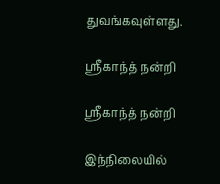துவங்கவுள்ளது.

ஸ்ரீகாந்த் நன்றி

ஸ்ரீகாந்த் நன்றி

இந்நிலையில்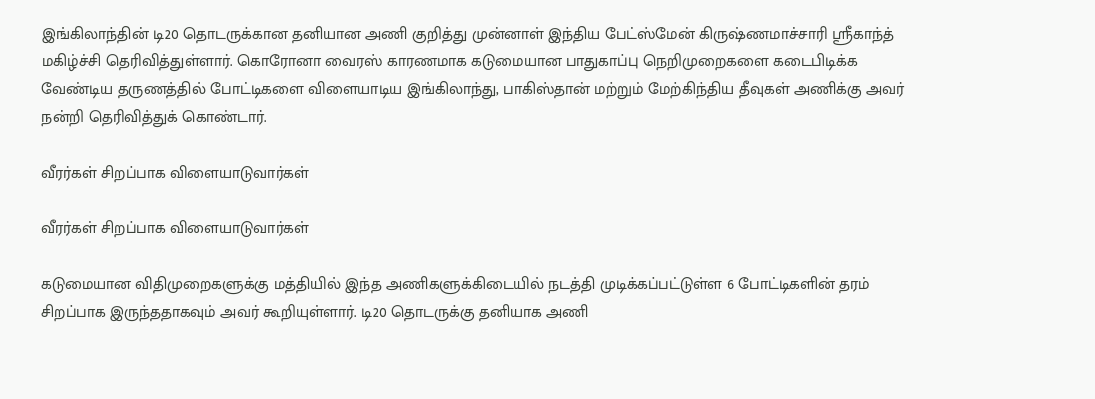இங்கிலாந்தின் டி20 தொடருக்கான தனியான அணி குறித்து முன்னாள் இந்திய பேட்ஸ்மேன் கிருஷ்ணமாச்சாரி ஸ்ரீகாந்த் மகிழ்ச்சி தெரிவித்துள்ளார். கொரோனா வைரஸ் காரணமாக கடுமையான பாதுகாப்பு நெறிமுறைகளை கடைபிடிக்க வேண்டிய தருணத்தில் போட்டிகளை விளையாடிய இங்கிலாந்து, பாகிஸ்தான் மற்றும் மேற்கிந்திய தீவுகள் அணிக்கு அவர் நன்றி தெரிவித்துக் கொண்டார்.

வீரர்கள் சிறப்பாக விளையாடுவார்கள்

வீரர்கள் சிறப்பாக விளையாடுவார்கள்

கடுமையான விதிமுறைகளுக்கு மத்தியில் இந்த அணிகளுக்கிடையில் நடத்தி முடிக்கப்பட்டுள்ள 6 போட்டிகளின் தரம் சிறப்பாக இருந்ததாகவும் அவர் கூறியுள்ளார். டி20 தொடருக்கு தனியாக அணி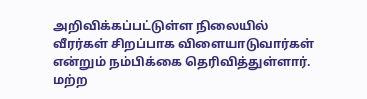அறிவிக்கப்பட்டுள்ள நிலையில் வீரர்கள் சிறப்பாக விளையாடுவார்கள் என்றும் நம்பிக்கை தெரிவித்துள்ளார். மற்ற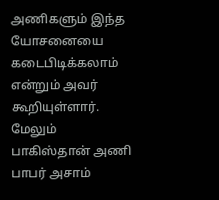அணிகளும் இந்த யோசனையை கடைபிடிக்கலாம் என்றும் அவர் கூறியுள்ளார். மேலும் பாகிஸ்தான் அணி பாபர் அசாம்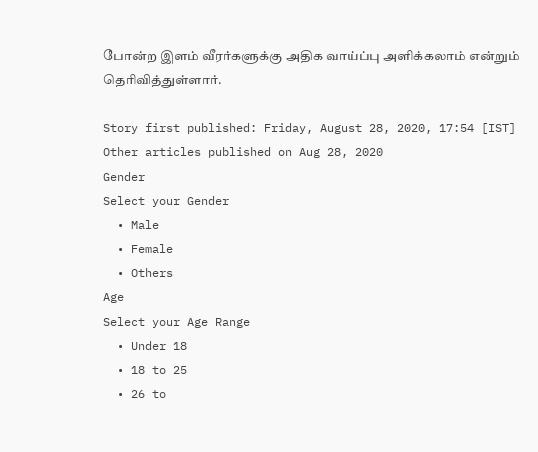போன்ற இளம் வீரர்களுக்கு அதிக வாய்ப்பு அளிக்கலாம் என்றும் தெரிவித்துள்ளார்.

Story first published: Friday, August 28, 2020, 17:54 [IST]
Other articles published on Aug 28, 2020
Gender
Select your Gender
  • Male
  • Female
  • Others
Age
Select your Age Range
  • Under 18
  • 18 to 25
  • 26 to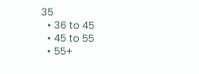35
  • 36 to 45
  • 45 to 55
  • 55+